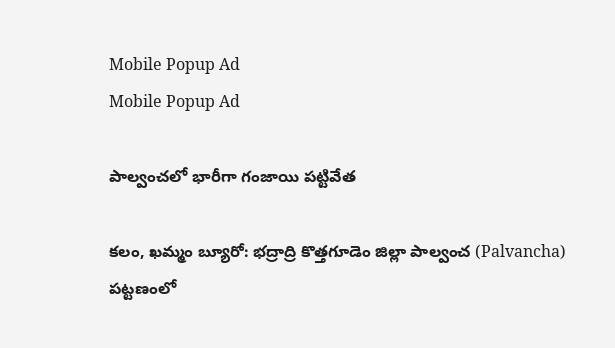Mobile Popup Ad
Mobile Popup Ad

పాల్వంచలో భారీగా గంజాయి పట్టివేత

క‌లం, ఖమ్మం బ్యూరో: భద్రాద్రి కొత్తగూడెం జిల్లా పాల్వంచ (Palvancha) పట్టణంలో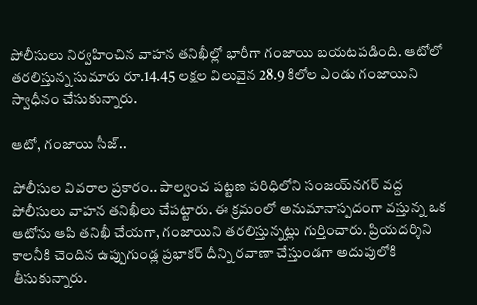పోలీసులు నిర్వహించిన వాహన తనిఖీల్లో భారీగా గంజాయి బయటపడింది. ఆటోలో తరలిస్తున్న సుమారు రూ.14.45 లక్షల విలువైన 28.9 కిలోల ఎండు గంజాయిని స్వాధీనం చేసుకున్నారు.

ఆటో, గంజాయి సీజ్..

పోలీసుల వివరాల ప్రకారం.. పాల్వంచ పట్టణ పరిధిలోని సంజయ్‌నగర్ వద్ద పోలీసులు వాహన తనిఖీలు చేపట్టారు. ఈ క్రమంలో అనుమానాస్పదంగా వస్తున్న ఒక ఆటోను ఆపి తనిఖీ చేయగా, గంజాయిని తరలిస్తున్నట్లు గుర్తించారు. ప్రియదర్శిని కాలనీకి చెందిన ఉప్పుగుండ్ల ప్రభాకర్ దీన్ని రవాణా చేస్తుండగా అదుపులోకి తీసుకున్నారు.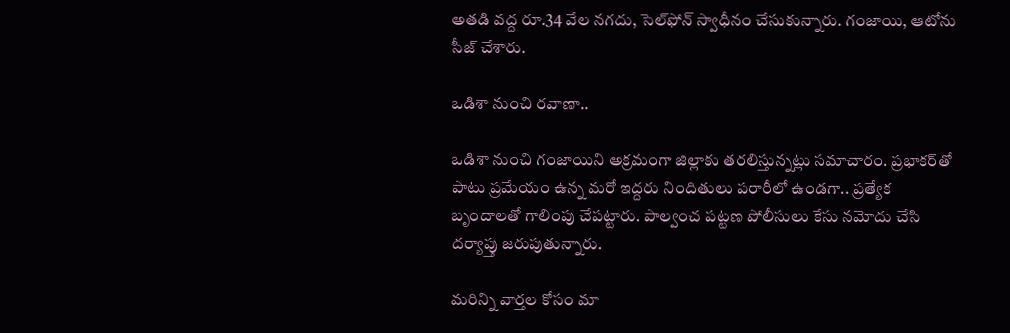అతడి వద్ద రూ.34 వేల నగదు, సెల్‌ఫోన్ స్వాధీనం చేసుకున్నారు. గంజాయి, ఆటోను సీజ్ చేశారు.

ఒడిశా నుంచి రవాణా..

ఒడిశా నుంచి గంజాయిని అక్రమంగా జిల్లాకు తరలిస్తున్నట్లు సమాచారం. ప్రభాకర్‌తో పాటు ప్రమేయం ఉన్న మరో ఇద్దరు నిందితులు పరారీలో ఉండగా.. ప్రత్యేక బృందాలతో గాలింపు చేపట్టారు. పాల్వంచ పట్టణ పోలీసులు కేసు నమోదు చేసి దర్యాప్తు జరుపుతున్నారు.

మ‌రిన్ని వార్త‌ల కోసం మా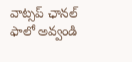వాట్స‌ప్ ఛాన‌ల్ ఫాలో అవ్వండి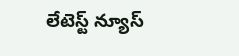లేటెస్ట్ న్యూస్‌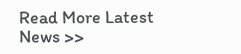Read More Latest News >>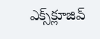ఎక్స్‌క్లూజివ్‌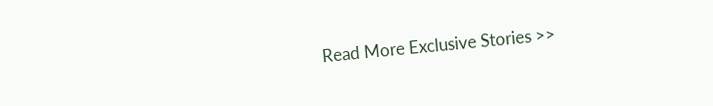Read More Exclusive Stories >>